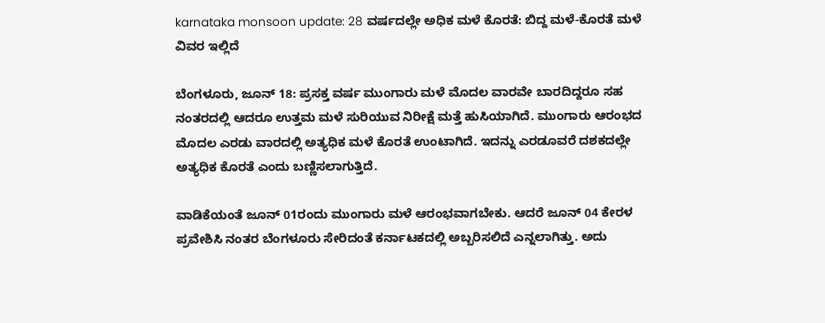karnataka monsoon update: 28 ವರ್ಷದಲ್ಲೇ ಅಧಿಕ ಮಳೆ ಕೊರತೆ: ಬಿದ್ದ ಮಳೆ-ಕೊರತೆ ಮಳೆ ವಿವರ ಇಲ್ಲಿದೆ

ಬೆಂಗಳೂರು, ಜೂನ್ 18: ಪ್ರಸಕ್ತ ವರ್ಷ ಮುಂಗಾರು ಮಳೆ ಮೊದಲ ವಾರವೇ ಬಾರದಿದ್ದರೂ ಸಹ ನಂತರದಲ್ಲಿ ಆದರೂ ಉತ್ತಮ ಮಳೆ ಸುರಿಯುವ ನಿರೀಕ್ಷೆ ಮತ್ತೆ ಹುಸಿಯಾಗಿದೆ. ಮುಂಗಾರು ಆರಂಭದ ಮೊದಲ ಎರಡು ವಾರದಲ್ಲಿ ಅತ್ಯಧಿಕ ಮಳೆ ಕೊರತೆ ಉಂಟಾಗಿದೆ. ಇದನ್ನು ಎರಡೂವರೆ ದಶಕದಲ್ಲೇ ಅತ್ಯಧಿಕ ಕೊರತೆ ಎಂದು ಬಣ್ಣಿಸಲಾಗುತ್ತಿದೆ.

ವಾಡಿಕೆಯಂತೆ ಜೂನ್ 01ರಂದು ಮುಂಗಾರು ಮಳೆ ಆರಂಭವಾಗಬೇಕು. ಆದರೆ ಜೂನ್ 04 ಕೇರಳ ಪ್ರವೇಶಿಸಿ ನಂತರ ಬೆಂಗಳೂರು ಸೇರಿದಂತೆ ಕರ್ನಾಟಕದಲ್ಲಿ ಅಬ್ಬರಿಸಲಿದೆ ಎನ್ನಲಾಗಿತ್ತು. ಅದು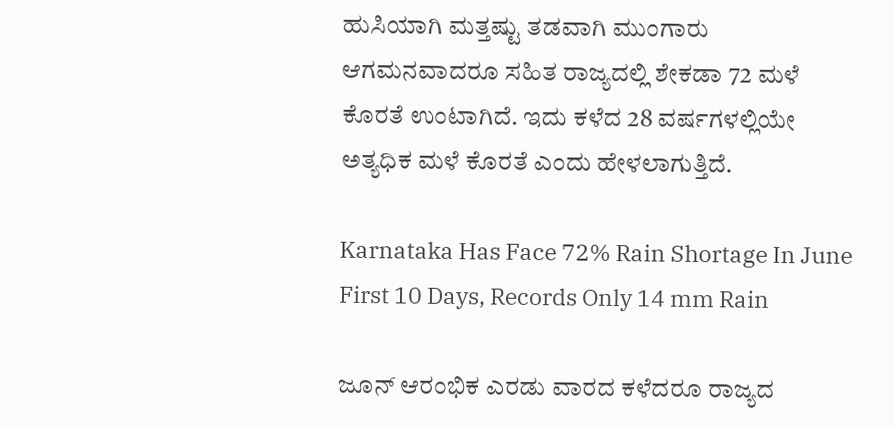ಹುಸಿಯಾಗಿ ಮತ್ತಷ್ಟು ತಡವಾಗಿ ಮುಂಗಾರು ಆಗಮನವಾದರೂ ಸಹಿತ ರಾಜ್ಯದಲ್ಲಿ ಶೇಕಡಾ 72 ಮಳೆ ಕೊರತೆ ಉಂಟಾಗಿದೆ. ಇದು ಕಳೆದ 28 ವರ್ಷಗಳಲ್ಲಿಯೇ ಅತ್ಯಧಿಕ ಮಳೆ ಕೊರತೆ ಎಂದು ಹೇಳಲಾಗುತ್ತಿದೆ.

Karnataka Has Face 72% Rain Shortage In June First 10 Days, Records Only 14 mm Rain

ಜೂನ್ ಆರಂಭಿಕ ಎರಡು ವಾರದ ಕಳೆದರೂ ರಾಜ್ಯದ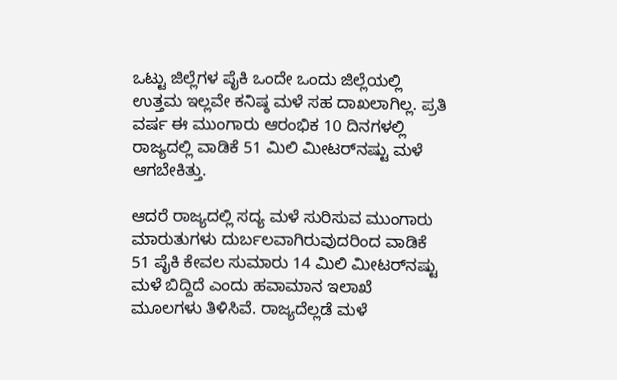ಒಟ್ಟು ಜಿಲ್ಲೆಗಳ ಪೈಕಿ ಒಂದೇ ಒಂದು ಜಿಲ್ಲೆಯಲ್ಲಿ ಉತ್ತಮ ಇಲ್ಲವೇ ಕನಿಷ್ಠ ಮಳೆ ಸಹ ದಾಖಲಾಗಿಲ್ಲ. ಪ್ರತಿ ವರ್ಷ ಈ ಮುಂಗಾರು ಆರಂಭಿಕ 10 ದಿನಗಳಲ್ಲಿ ರಾಜ್ಯದಲ್ಲಿ ವಾಡಿಕೆ 51 ಮಿಲಿ ಮೀಟರ್‌ನಷ್ಟು ಮಳೆ ಆಗಬೇಕಿತ್ತು.

ಆದರೆ ರಾಜ್ಯದಲ್ಲಿ ಸದ್ಯ ಮಳೆ ಸುರಿಸುವ ಮುಂಗಾರು ಮಾರುತುಗಳು ದುರ್ಬಲವಾಗಿರುವುದರಿಂದ ವಾಡಿಕೆ 51 ಪೈಕಿ ಕೇವಲ ಸುಮಾರು 14 ಮಿಲಿ ಮೀಟರ್‌ನಷ್ಟು ಮಳೆ ಬಿದ್ದಿದೆ ಎಂದು ಹವಾಮಾನ ಇಲಾಖೆ ಮೂಲಗಳು ತಿಳಿಸಿವೆ. ರಾಜ್ಯದೆಲ್ಲಡೆ ಮಳೆ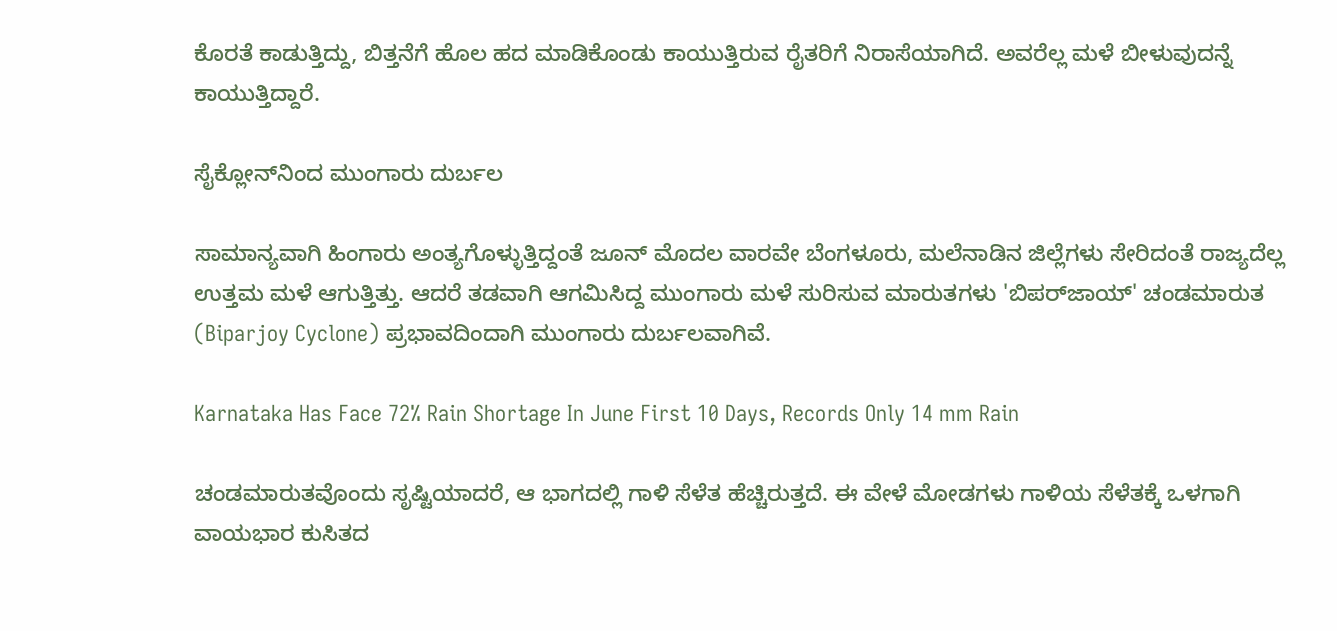ಕೊರತೆ ಕಾಡುತ್ತಿದ್ದು, ಬಿತ್ತನೆಗೆ ಹೊಲ ಹದ ಮಾಡಿಕೊಂಡು ಕಾಯುತ್ತಿರುವ ರೈತರಿಗೆ ನಿರಾಸೆಯಾಗಿದೆ. ಅವರೆಲ್ಲ ಮಳೆ ಬೀಳುವುದನ್ನೆ ಕಾಯುತ್ತಿದ್ದಾರೆ.

ಸೈಕ್ಲೋನ್‌ನಿಂದ ಮುಂಗಾರು ದುರ್ಬಲ

ಸಾಮಾನ್ಯವಾಗಿ ಹಿಂಗಾರು ಅಂತ್ಯಗೊಳ್ಳುತ್ತಿದ್ದಂತೆ ಜೂನ್ ಮೊದಲ ವಾರವೇ ಬೆಂಗಳೂರು, ಮಲೆನಾಡಿನ ಜಿಲ್ಲೆಗಳು ಸೇರಿದಂತೆ ರಾಜ್ಯದೆಲ್ಲ ಉತ್ತಮ ಮಳೆ ಆಗುತ್ತಿತ್ತು. ಆದರೆ ತಡವಾಗಿ ಆಗಮಿಸಿದ್ದ ಮುಂಗಾರು ಮಳೆ ಸುರಿಸುವ ಮಾರುತಗಳು 'ಬಿಪರ್‌ಜಾಯ್' ಚಂಡಮಾರುತ (Biparjoy Cyclone) ಪ್ರಭಾವದಿಂದಾಗಿ ಮುಂಗಾರು ದುರ್ಬಲವಾಗಿವೆ.

Karnataka Has Face 72% Rain Shortage In June First 10 Days, Records Only 14 mm Rain

ಚಂಡಮಾರುತವೊಂದು ಸೃಷ್ಟಿಯಾದರೆ, ಆ ಭಾಗದಲ್ಲಿ ಗಾಳಿ ಸೆಳೆತ ಹೆಚ್ಚಿರುತ್ತದೆ. ಈ ವೇಳೆ ಮೋಡಗಳು ಗಾಳಿಯ ಸೆಳೆತಕ್ಕೆ ಒಳಗಾಗಿ ವಾಯಭಾರ ಕುಸಿತದ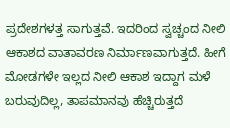ಪ್ರದೇಶಗಳತ್ತ ಸಾಗುತ್ತವೆ. ಇದರಿಂದ ಸ್ವಚ್ಚಂದ ನೀಲಿ ಆಕಾಶದ ವಾತಾವರಣ ನಿರ್ಮಾಣವಾಗುತ್ತದೆ. ಹೀಗೆ ಮೋಡಗಳೇ ಇಲ್ಲದ ನೀಲಿ ಆಕಾಶ ಇದ್ದಾಗ ಮಳೆ ಬರುವುದಿಲ್ಲ, ತಾಪಮಾನವು ಹೆಚ್ಚಿರುತ್ತದೆ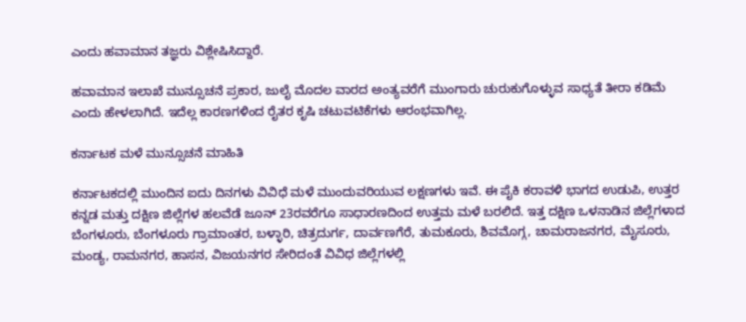ಎಂದು ಹವಾಮಾನ ತಜ್ಞರು ವಿಶ್ಲೇಷಿಸಿದ್ದಾರೆ.

ಹವಾಮಾನ ಇಲಾಖೆ ಮುನ್ಸೂಚನೆ ಪ್ರಕಾರ, ಜುಲೈ ಮೊದಲ ವಾರದ ಅಂತ್ಯವರೆಗೆ ಮುಂಗಾರು ಚುರುಕುಗೊಳ್ಳುವ ಸಾಧ್ಯತೆ ತೀರಾ ಕಡಿಮೆ ಎಂದು ಹೇಳಲಾಗಿದೆ. ಇದೆಲ್ಲ ಕಾರಣಗಳಿಂದ ರೈತರ ಕೃಷಿ ಚಟುವಟಿಕೆಗಳು ಆರಂಭವಾಗಿಲ್ಲ.

ಕರ್ನಾಟಕ ಮಳೆ ಮುನ್ಸೂಚನೆ ಮಾಹಿತಿ

ಕರ್ನಾಟಕದಲ್ಲಿ ಮುಂದಿನ ಐದು ದಿನಗಳು ವಿವಿಧೆ ಮಳೆ ಮುಂದುವರಿಯುವ ಲಕ್ಷಣಗಳು ಇವೆ. ಈ ಪೈಕಿ ಕರಾವಳಿ ಭಾಗದ ಉಡುಪಿ, ಉತ್ತರ ಕನ್ನಡ ಮತ್ತು ದಕ್ಷಿಣ ಜಿಲ್ಲೆಗಳ ಹಲವೆಡೆ ಜೂನ್ 23ರವರೆಗೂ ಸಾಧಾರಣದಿಂದ ಉತ್ತಮ ಮಳೆ ಬರಲಿದೆ. ಇತ್ತ ದಕ್ಷಿಣ ಒಳನಾಡಿನ ಜಿಲ್ಲೆಗಳಾದ ಬೆಂಗಳೂರು, ಬೆಂಗಳೂರು ಗ್ರಾಮಾಂತರ, ಬಳ್ಳಾರಿ, ಚಿತ್ರದುರ್ಗ, ದಾರ್ವಣಗೆರೆ, ತುಮಕೂರು, ಶಿವಮೊಗ್ಗ, ಚಾಮರಾಜನಗರ, ಮೈಸೂರು, ಮಂಡ್ಯ, ರಾಮನಗರ, ಹಾಸನ, ವಿಜಯನಗರ ಸೇರಿದಂತೆ ವಿವಿಧ ಜಿಲ್ಲೆಗಳಲ್ಲಿ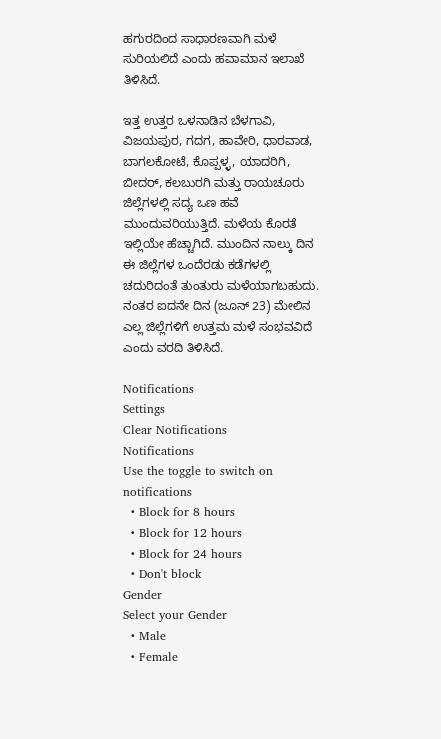ಹಗುರದಿಂದ ಸಾಧಾರಣವಾಗಿ ಮಳೆ ಸುರಿಯಲಿದೆ ಎಂದು ಹವಾಮಾನ ಇಲಾಖೆ ತಿಳಿಸಿದೆ.

ಇತ್ತ ಉತ್ತರ ಒಳನಾಡಿನ ಬೆಳಗಾವಿ, ವಿಜಯಪುರ, ಗದಗ, ಹಾವೇರಿ, ಧಾರವಾಡ, ಬಾಗಲಕೋಟೆ, ಕೊಪ್ಪಳ್ಳ, ಯಾದರಿಗಿ, ಬೀದರ್, ಕಲಬುರಗಿ ಮತ್ತು ರಾಯಚೂರು ಜಿಲ್ಲೆಗಳಲ್ಲಿ ಸದ್ಯ ಒಣ ಹವೆ ಮುಂದುವರಿಯುತ್ತಿದೆ. ಮಳೆಯ ಕೊರತೆ ಇಲ್ಲಿಯೇ ಹೆಚ್ಚಾಗಿದೆ. ಮುಂದಿನ ನಾಲ್ಕು ದಿನ ಈ ಜಿಲ್ಲೆಗಳ ಒಂದೆರಡು ಕಡೆಗಳಲ್ಲಿ ಚದುರಿದಂತೆ ತುಂತುರು ಮಳೆಯಾಗಬಹುದು. ನಂತರ ಐದನೇ ದಿನ (ಜೂನ್ 23) ಮೇಲಿನ ಎಲ್ಲ ಜಿಲ್ಲೆಗಳಿಗೆ ಉತ್ತಮ ಮಳೆ ಸಂಭವವಿದೆ ಎಂದು ವರದಿ ತಿಳಿಸಿದೆ.

Notifications
Settings
Clear Notifications
Notifications
Use the toggle to switch on notifications
  • Block for 8 hours
  • Block for 12 hours
  • Block for 24 hours
  • Don't block
Gender
Select your Gender
  • Male
  • Female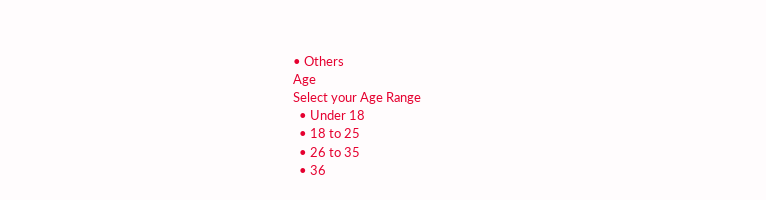• Others
Age
Select your Age Range
  • Under 18
  • 18 to 25
  • 26 to 35
  • 36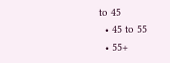to 45
  • 45 to 55
  • 55+